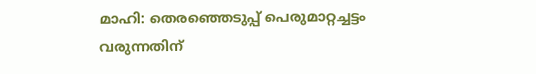മാഹി: തെരഞ്ഞെടുപ്പ് പെരുമാറ്റച്ചട്ടം വരുന്നതിന്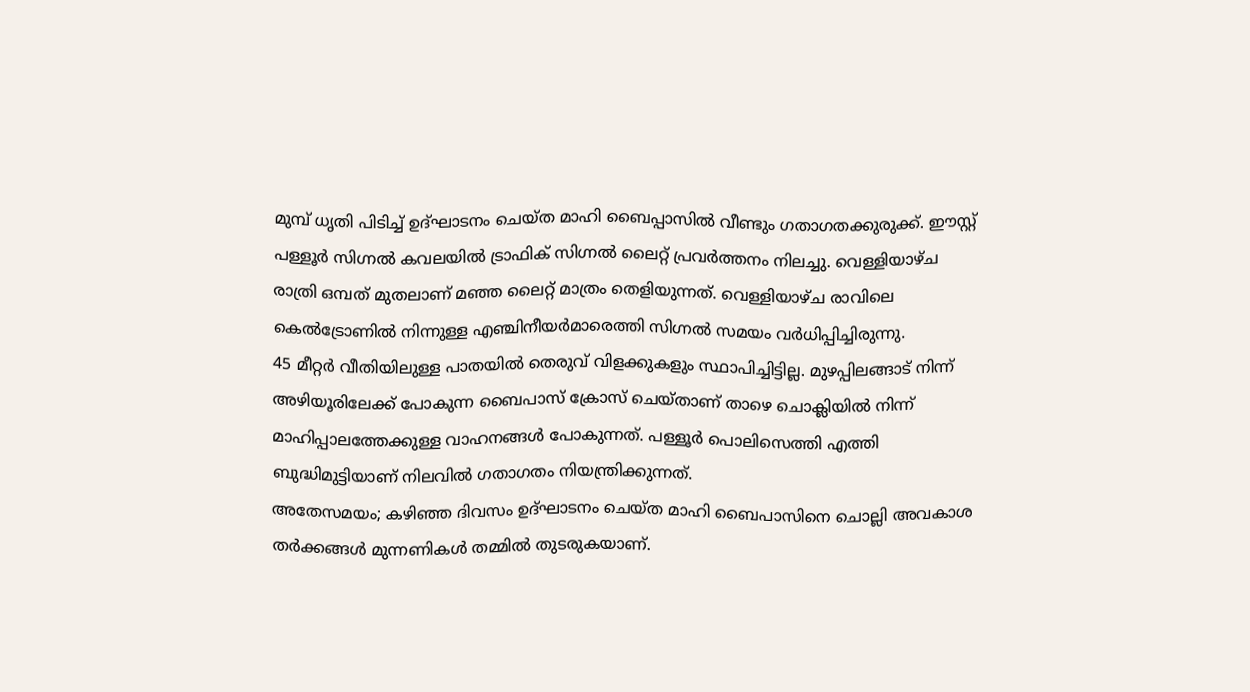മുമ്പ് ധൃതി പിടിച്ച് ഉദ്ഘാടനം ചെയ്ത മാഹി ബൈപ്പാസിൽ വീണ്ടും ഗതാഗതക്കുരുക്ക്. ഈസ്റ്റ് പള്ളൂർ സിഗ്നൽ കവലയിൽ ട്രാഫിക് സിഗ്നൽ ലൈറ്റ് പ്രവർത്തനം നിലച്ചു. വെള്ളിയാഴ്ച രാത്രി ഒമ്പത് മുതലാണ് മഞ്ഞ ലൈറ്റ് മാത്രം തെളിയുന്നത്. വെള്ളിയാഴ്ച രാവിലെ കെൽട്രോണിൽ നിന്നുള്ള എഞ്ചിനീയർമാരെത്തി സിഗ്നൽ സമയം വർധിപ്പിച്ചിരുന്നു.
45 മീറ്റർ വീതിയിലുള്ള പാതയിൽ തെരുവ് വിളക്കുകളും സ്ഥാപിച്ചിട്ടില്ല. മുഴപ്പിലങ്ങാട് നിന്ന് അഴിയൂരിലേക്ക് പോകുന്ന ബൈപാസ് ക്രോസ് ചെയ്താണ് താഴെ ചൊക്ലിയിൽ നിന്ന് മാഹിപ്പാലത്തേക്കുള്ള വാഹനങ്ങൾ പോകുന്നത്. പള്ളൂർ പൊലിസെത്തി എത്തി ബുദ്ധിമുട്ടിയാണ് നിലവിൽ ഗതാഗതം നിയന്ത്രിക്കുന്നത്.
അതേസമയം; കഴിഞ്ഞ ദിവസം ഉദ്ഘാടനം ചെയ്ത മാഹി ബൈപാസിനെ ചൊല്ലി അവകാശ തർക്കങ്ങൾ മുന്നണികൾ തമ്മിൽ തുടരുകയാണ്.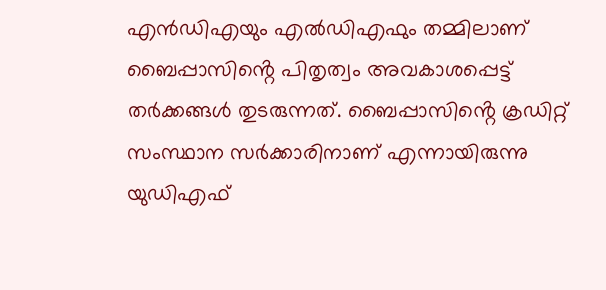എൻഡിഎയും എൽഡിഎഫും തമ്മിലാണ് ബൈപ്പാസിൻ്റെ പിതൃത്വം അവകാശപ്പെട്ട് തർക്കങ്ങൾ തുടരുന്നത്. ബൈപ്പാസിൻ്റെ ക്രഡിറ്റ് സംസ്ഥാന സർക്കാരിനാണ് എന്നായിരുന്നു യുഡിഎഫ്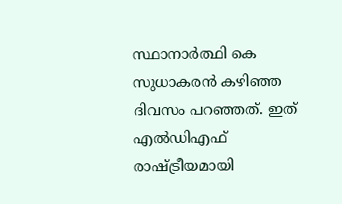സ്ഥാനാർത്ഥി കെ സുധാകരൻ കഴിഞ്ഞ ദിവസം പറഞ്ഞത്. ഇത് എൽഡിഎഫ് രാഷ്ട്രീയമായി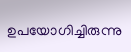ഉപയോഗിച്ചിരുന്നു